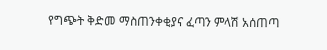የግጭት ቅድመ ማስጠንቀቂያና ፈጣን ምላሽ አሰጠጣ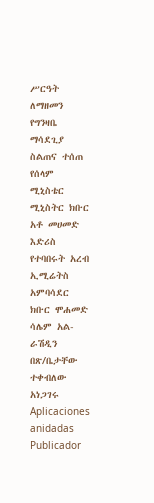ሥርዓት ለማዘመን የግንዛቤ ማሳደጊያ ስልጠና ተሰጠ የሰላም ሚኒስቴር ሚኒስትር ክቡር አቶ መሀመድ እድሪስ የተባበሩት አረብ ኢሚሬትስ አምባሳደር ክቡር ሞሐመድ ሳሌም አል-ራሽዲን በጽ/ቤታቸው ተቀብለው አነጋገሩ
Aplicaciones anidadas
Publicador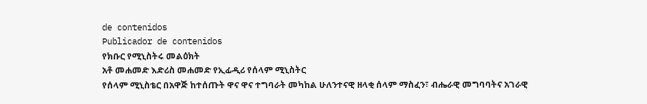de contenidos
Publicador de contenidos
የክቡር የሚኒስትሩ መልዕክት
አቶ መሐመድ እድሪስ መሐመድ የኢፊዲሪ የሰላም ሚኒስትር
የሰላም ሚኒስቴር በአዋጅ ከተሰጡት ዋና ዋና ተግባራት መካከል ሁለንተናዊ ዘላቂ ሰላም ማስፈን፣ ብሔራዊ መግባባትና አገራዊ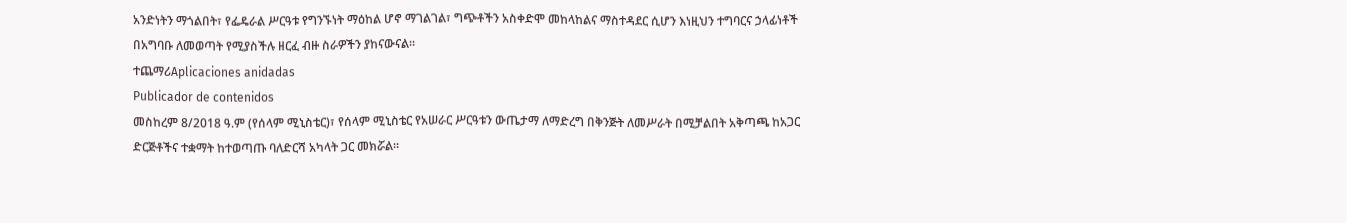አንድነትን ማጎልበት፣ የፌዴራል ሥርዓቱ የግንኙነት ማዕከል ሆኖ ማገልገል፣ ግጭቶችን አስቀድሞ መከላከልና ማስተዳደር ሲሆን እነዚህን ተግባርና ኃላፊነቶች በአግባቡ ለመወጣት የሚያስችሉ ዘርፈ ብዙ ስራዎችን ያከናውናል።
ተጨማሪAplicaciones anidadas
Publicador de contenidos
መስከረም 8/2018 ዓ.ም (የሰላም ሚኒስቴር)፣ የሰላም ሚኒስቴር የአሠራር ሥርዓቱን ውጤታማ ለማድረግ በቅንጅት ለመሥራት በሚቻልበት አቅጣጫ ከአጋር ድርጅቶችና ተቋማት ከተወጣጡ ባለድርሻ አካላት ጋር መክሯል።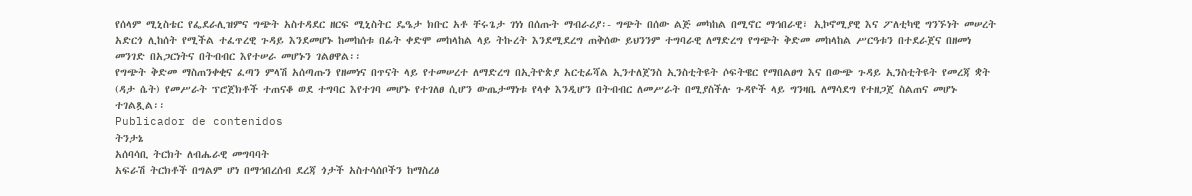የሰላም ሚኒስቴር የፌደራሊዝምና ግጭት አስተዳደር ዘርፍ ሚኒስትር ዴዔታ ክቡር አቶ ቸሩጌታ ገነነ በሰጡት ማብራሪያ፡- ግጭት በሰው ልጅ መካከል በሚኖር ማኅበራዊ፣ ኢኮኖሚያዊ እና ፖለቲካዊ ግንኙነት መሠረት አድርጎ ሊከሰት የሚችል ተፈጥረዊ ጉዳይ እንደመሆኑ ከመከሰቱ በፊት ቀድሞ መከላከል ላይ ትኩረት እንደሚደረግ ጠቅሰው ይህንንም ተግባራዊ ለማድረግ የግጭት ቅድመ መከላከል ሥርዓቱን በተደራጀና በዘመነ መንገድ በአጋርነትና በትብብር እየተሠራ መሆኑን ገልፀዋል፡፡
የግጭት ቅድመ ማስጠንቀቂና ፈጣን ምላሽ አሰጣጡን የዘመነና በጥናት ላይ የተመሠረተ ለማድረግ በኢትዮጵያ አርቲፊሻል ኢንተለጀንስ ኢንስቲትዩት ሶፍትዌር የማበልፀግ እና በውጭ ጉዳይ ኢንስቲትዩት የመረጃ ቋት (ዳታ ሴት) የመሥራት ፕሮጀክቶች ተጠናቆ ወደ ተግባር እየተገባ መሆኑ የተገለፀ ሲሆን ውጤታማነቱ የላቀ እንዲሆን በትብብር ለመሥራት በሚያስችሉ ጉዳዮች ላይ ግንዛቤ ለማሳደግ የተዘጋጀ ስልጠና መሆኑ ተገልጿል፡፡
Publicador de contenidos
ትንታኔ
አሰባሳቢ ትርክት ለብሔራዊ መግባባት
አፍራሽ ትርክቶች በግልም ሆነ በማኅበረሰብ ደረጃ ጎታች አስተሳሰቦችን ከማስረፅ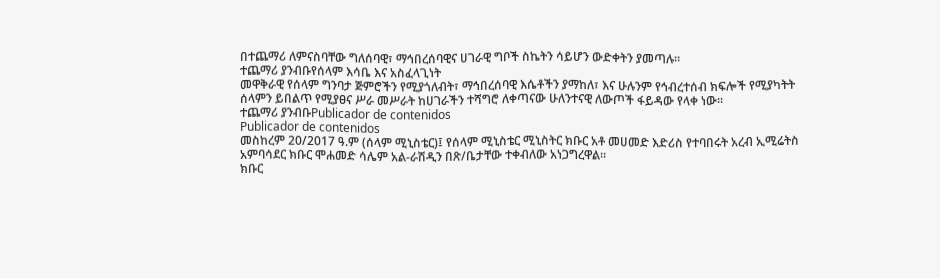በተጨማሪ ለምናስባቸው ግለሰባዊ፣ ማኅበረሰባዊና ሀገራዊ ግቦች ስኬትን ሳይሆን ውድቀትን ያመጣሉ።
ተጨማሪ ያንብቡየሰላም እሳቤ እና አስፈላጊነት
መዋቅራዊ የሰላም ግንባታ ጅምሮችን የሚያጎለብት፣ ማኅበረሰባዊ እሴቶችን ያማከለ፣ እና ሁሉንም የኅብረተሰብ ክፍሎች የሚያካትት ሰላምን ይበልጥ የሚያፀና ሥራ መሥራት ከሀገራችን ተሻግሮ ለቀጣናው ሁለንተናዊ ለውጦች ፋይዳው የላቀ ነው።
ተጨማሪ ያንብቡPublicador de contenidos
Publicador de contenidos
መስከረም 20/2017 ዓ.ም (ሰላም ሚኒስቴር)፤ የሰላም ሚኒስቴር ሚኒስትር ክቡር አቶ መሀመድ እድሪስ የተባበሩት አረብ ኢሚሬትስ አምባሳደር ክቡር ሞሐመድ ሳሌም አል-ራሽዲን በጽ/ቤታቸው ተቀብለው አነጋግረዋል።
ክቡር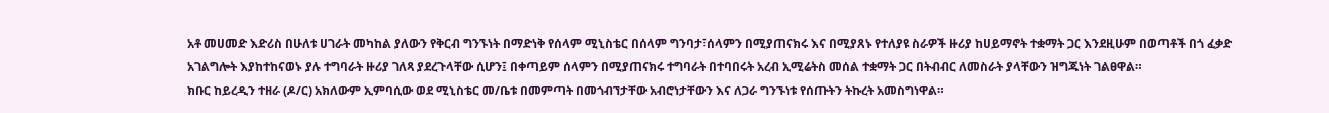አቶ መሀመድ እድሪስ በሁለቱ ሀገራት መካከል ያለውን የቅርብ ግንኙነት በማድነቅ የሰላም ሚኒስቴር በሰላም ግንባታ፣ሰላምን በሚያጠናክሩ እና በሚያጸኑ የተለያዩ ስራዎች ዙሪያ ከሀይማኖት ተቋማት ጋር እንደዚሁም በወጣቶች በጎ ፈቃድ አገልግሎት እያከተከናወኑ ያሉ ተግባራት ዙሪያ ገለጻ ያደረጉላቸው ሲሆን፤ በቀጣይም ሰላምን በሚያጠናክሩ ተግባራት በተባበሩት አረብ ኢሚሬትስ መሰል ተቋማት ጋር በትብብር ለመስራት ያላቸውን ዝግጁነት ገልፀዋል።
ክቡር ከይረዲን ተዘራ (ዶ/ር) አክለውም ኢምባሲው ወደ ሚኒስቴር መ/ቤቱ በመምጣት በመጎብኘታቸው አብሮነታቸውን እና ለጋራ ግንኙነቱ የሰጡትን ትኩረት አመስግነዋል።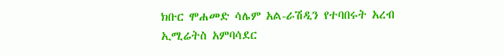ክቡር ሞሐመድ ሳሌም አል-ራሽዲን የተባበሩት አረብ ኢሚሬትስ አምባሳደር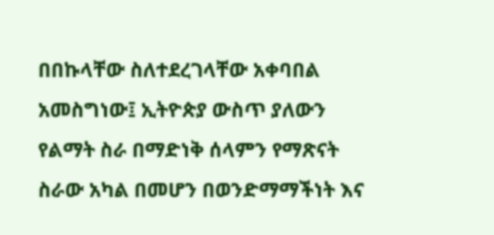በበኩላቸው ስለተደረገላቸው አቀባበል አመስግነው፤ ኢትዮጵያ ውስጥ ያለውን የልማት ስራ በማድነቅ ሰላምን የማጽናት ስራው አካል በመሆን በወንድማማችነት እና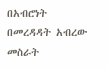በአብሮነት በመረዳዳት አብረው መስራት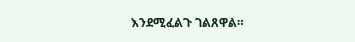እንደሚፈልጉ ገልጸዋል።